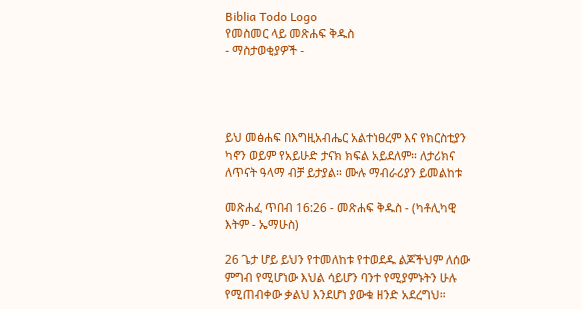Biblia Todo Logo
የመስመር ላይ መጽሐፍ ቅዱስ
- ማስታወቂያዎች -




ይህ መፅሐፍ በእግዚአብሔር አልተነፀረም እና የክርስቲያን ካኖን ወይም የአይሁድ ታናክ ክፍል አይደለም። ለታሪክና ለጥናት ዓላማ ብቻ ይታያል። ሙሉ ማብራሪያን ይመልከቱ

መጽሐፈ ጥበብ 16:26 - መጽሐፍ ቅዱስ - (ካቶሊካዊ እትም - ኤማሁስ)

26 ጌታ ሆይ ይህን የተመለከቱ የተወደዱ ልጆችህም ለሰው ምግብ የሚሆነው እህል ሳይሆን ባንተ የሚያምኑትን ሁሉ የሚጠብቀው ቃልህ እንደሆነ ያውቁ ዘንድ አደረግህ።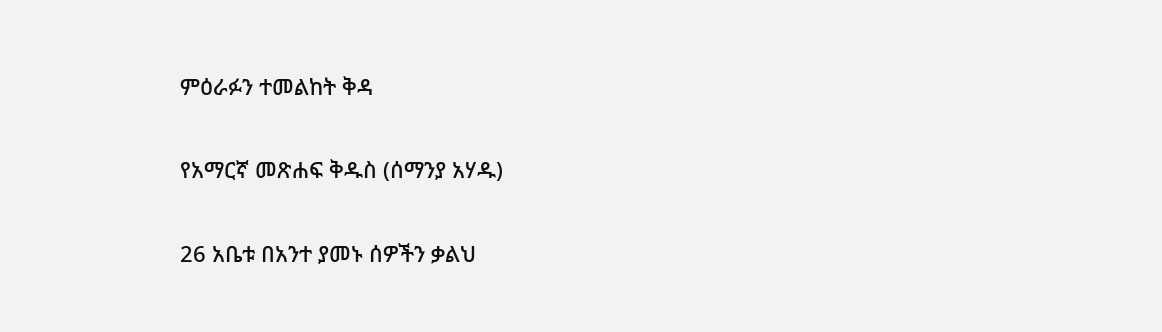ምዕራፉን ተመልከት ቅዳ

የአማርኛ መጽሐፍ ቅዱስ (ሰማንያ አሃዱ)

26 አቤቱ በአንተ ያመኑ ሰዎችን ቃልህ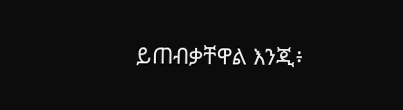ይጠብቃቸዋል እንጂ፥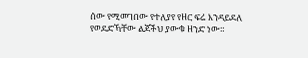ሰው የሚመገበው የተለያየ የዘር ፍሬ እንዳይደለ የወደድኻቸው ልጆችህ ያውቁ ዘንድ ነው።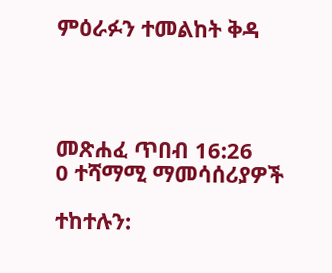ምዕራፉን ተመልከት ቅዳ




መጽሐፈ ጥበብ 16:26
0 ተሻማሚ ማመሳሰሪያዎች

ተከተሉን: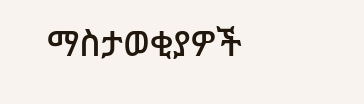ማስታወቂያዎች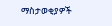ማስታወቂያዎች